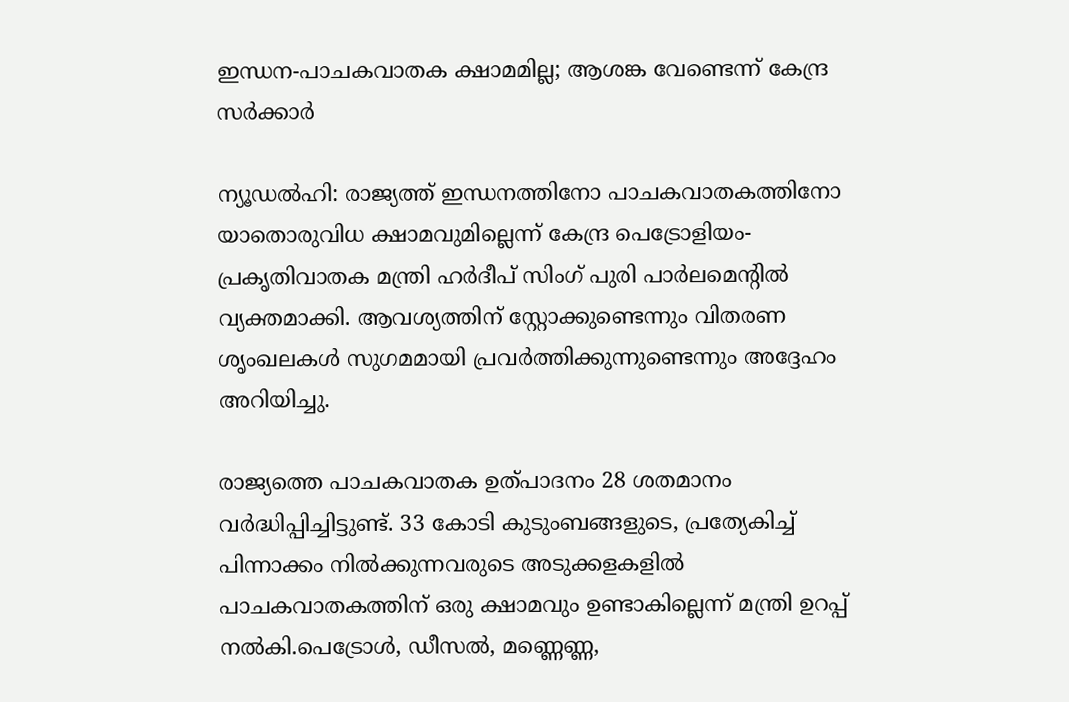ഇന്ധന-പാചകവാതക ക്ഷാമമില്ല; ആശങ്ക വേണ്ടെന്ന് കേന്ദ്ര സർക്കാർ

ന്യൂഡൽഹി: രാജ്യത്ത് ഇന്ധനത്തിനോ പാചകവാതകത്തിനോ യാതൊരുവിധ ക്ഷാമവുമില്ലെന്ന് കേന്ദ്ര പെട്രോളിയം-പ്രകൃതിവാതക മന്ത്രി ഹർദീപ് സിംഗ് പുരി പാർലമെന്റിൽ വ്യക്തമാക്കി. ആവശ്യത്തിന് സ്റ്റോക്കുണ്ടെന്നും വിതരണ ശൃംഖലകൾ സുഗമമായി പ്രവർത്തിക്കുന്നുണ്ടെന്നും അദ്ദേഹം അറിയിച്ചു.

രാജ്യത്തെ പാചകവാതക ഉത്പാദനം 28 ശതമാനം വർദ്ധിപ്പിച്ചിട്ടുണ്ട്. 33 കോടി കുടുംബങ്ങളുടെ, പ്രത്യേകിച്ച് പിന്നാക്കം നിൽക്കുന്നവരുടെ അടുക്കളകളിൽ പാചകവാതകത്തിന് ഒരു ക്ഷാമവും ഉണ്ടാകില്ലെന്ന് മന്ത്രി ഉറപ്പ് നൽകി.പെട്രോൾ, ഡീസൽ, മണ്ണെണ്ണ,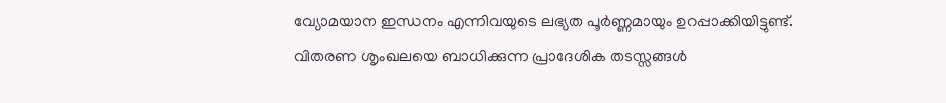വ്യോമയാന ഇന്ധനം എന്നിവയുടെ ലഭ്യത പൂർണ്ണമായും ഉറപ്പാക്കിയിട്ടുണ്ട്. വിതരണ ശൃംഖലയെ ബാധിക്കുന്ന പ്രാദേശിക തടസ്സങ്ങൾ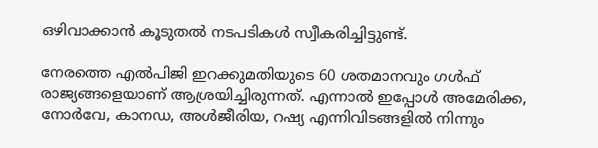ഒഴിവാക്കാൻ കൂടുതൽ നടപടികൾ സ്വീകരിച്ചിട്ടുണ്ട്.

നേരത്തെ എൽപിജി ഇറക്കുമതിയുടെ 60 ശതമാനവും ഗൾഫ് രാജ്യങ്ങളെയാണ് ആശ്രയിച്ചിരുന്നത്. എന്നാൽ ഇപ്പോൾ അമേരിക്ക, നോർവേ, കാനഡ, അൾജീരിയ, റഷ്യ എന്നിവിടങ്ങളിൽ നിന്നും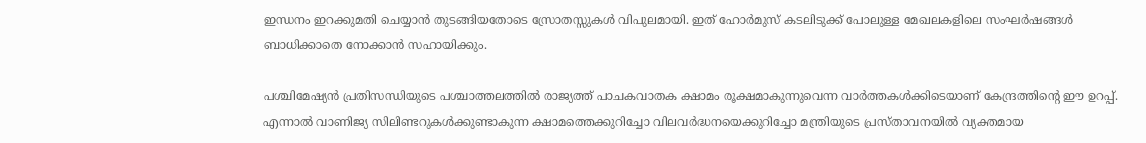ഇന്ധനം ഇറക്കുമതി ചെയ്യാൻ തുടങ്ങിയതോടെ സ്രോതസ്സുകൾ വിപുലമായി. ഇത് ഹോർമുസ് കടലിടുക്ക് പോലുള്ള മേഖലകളിലെ സംഘർഷങ്ങൾ ബാധിക്കാതെ നോക്കാൻ സഹായിക്കും.

പശ്ചിമേഷ്യൻ പ്രതിസന്ധിയുടെ പശ്ചാത്തലത്തിൽ രാജ്യത്ത് പാചകവാതക ക്ഷാമം രൂക്ഷമാകുന്നുവെന്ന വാർത്തകൾക്കിടെയാണ് കേന്ദ്രത്തിന്റെ ഈ ഉറപ്പ്. എന്നാൽ വാണിജ്യ സിലിണ്ടറുകൾക്കുണ്ടാകുന്ന ക്ഷാമത്തെക്കുറിച്ചോ വിലവർദ്ധനയെക്കുറിച്ചോ മന്ത്രിയുടെ പ്രസ്താവനയിൽ വ്യക്തമായ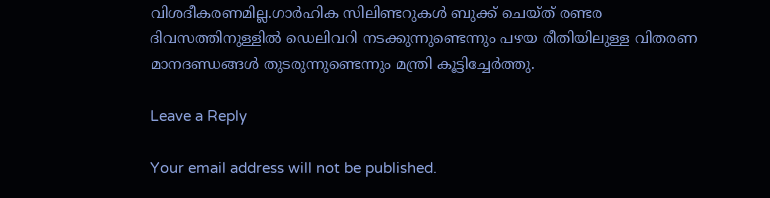വിശദീകരണമില്ല.ഗാർഹിക സിലിണ്ടറുകൾ ബുക്ക് ചെയ്ത് രണ്ടര ദിവസത്തിനുള്ളിൽ ഡെലിവറി നടക്കുന്നുണ്ടെന്നും പഴയ രീതിയിലുള്ള വിതരണ മാനദണ്ഡങ്ങൾ തുടരുന്നുണ്ടെന്നും മന്ത്രി കൂട്ടിച്ചേർത്തു.

Leave a Reply

Your email address will not be published.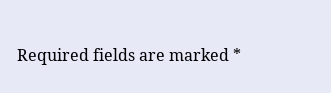Required fields are marked *